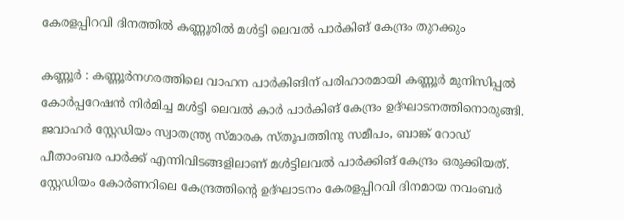കേരളപ്പിറവി ദിനത്തിൽ കണ്ണൂരിൽ മൾട്ടി ലെവൽ പാർകിങ് കേന്ദ്രം തുറക്കും

കണ്ണൂർ : കണ്ണൂർനഗരത്തിലെ വാഹന പാര്‍കിങിന് പരിഹാരമായി കണ്ണൂര്‍ മുനിസിപ്പല്‍ കോര്‍പ്പറേഷന്‍ നിര്‍മിച്ച മള്‍ട്ടി ലെവല്‍ കാര്‍ പാര്‍കിങ് കേന്ദ്രം ഉദ്ഘാടനത്തിനൊരുങ്ങി. ജവാഹര്‍ സ്റ്റേഡിയം സ്വാതന്ത്ര്യ സ്മാരക സ്തൂപത്തിനു സമീപം, ബാങ്ക് റോഡ് പീതാംബര പാര്‍ക്ക് എന്നിവിടങ്ങളിലാണ് മള്‍ട്ടിലവല്‍ പാര്‍ക്കിങ് കേന്ദ്രം ഒരുക്കിയത്. സ്റ്റേഡിയം കോര്‍ണറിലെ കേന്ദ്രത്തിന്റെ ഉദ്ഘാടനം കേരളപ്പിറവി ദിനമായ നവംബർ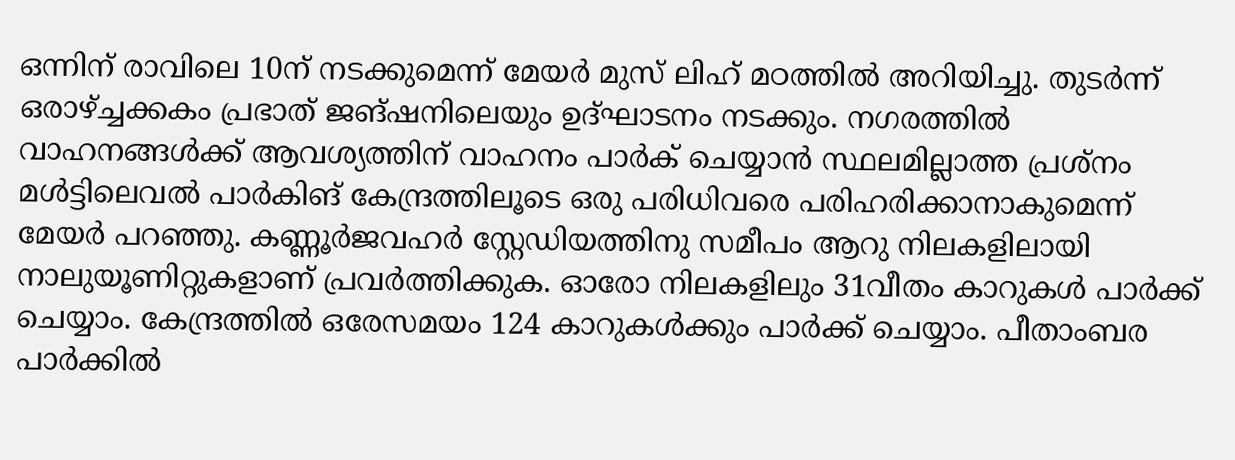ഒന്നിന് രാവിലെ 10ന് നടക്കുമെന്ന് മേയര്‍ മുസ് ലിഹ് മഠത്തില്‍ അറിയിച്ചു. തുടർന്ന് ഒരാഴ്ച്ചക്കകം പ്രഭാത് ജങ്ഷനിലെയും ഉദ്ഘാടനം നടക്കും. നഗരത്തില്‍ വാഹനങ്ങള്‍ക്ക് ആവശ്യത്തിന് വാഹനം പാര്‍ക് ചെയ്യാന്‍ സ്ഥലമില്ലാത്ത പ്രശ്‌നം മള്‍ട്ടിലെവല്‍ പാര്‍കിങ് കേന്ദ്രത്തിലൂടെ ഒരു പരിധിവരെ പരിഹരിക്കാനാകുമെന്ന് മേയര്‍ പറഞ്ഞു. കണ്ണൂർജവഹര്‍ സ്റ്റേഡിയത്തിനു സമീപം ആറു നിലകളിലായി നാലുയൂണിറ്റുകളാണ് പ്രവർത്തിക്കുക. ഓരോ നിലകളിലും 31വീതം കാറുകള്‍ പാര്‍ക്ക് ചെയ്യാം. കേന്ദ്രത്തില്‍ ഒരേസമയം 124 കാറുകള്‍ക്കും പാര്‍ക്ക് ചെയ്യാം. പീതാംബര പാര്‍ക്കില്‍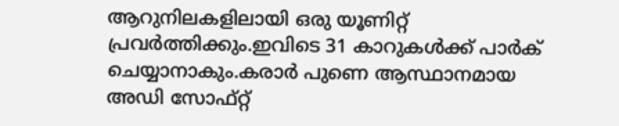ആറുനിലകളിലായി ഒരു യൂണിറ്റ് പ്രവർത്തിക്കും.ഇവിടെ 31 കാറുകൾക്ക് പാർക് ചെയ്യാനാകും.കരാര്‍ പുണെ ആസ്ഥാനമായ അഡി സോഫ്റ്റ്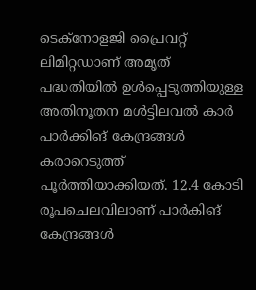ടെക്‌നോളജി പ്രൈവറ്റ് ലിമിറ്റഡാണ് അമൃത് പദ്ധതിയില്‍ ഉള്‍പ്പെടുത്തിയുള്ള അതിനൂതന മള്‍ട്ടിലവല്‍ കാര്‍ പാര്‍ക്കിങ് കേന്ദ്രങ്ങള്‍ കരാറെടുത്ത് പൂര്‍ത്തിയാക്കിയത്. 12.4 കോടി രൂപചെലവിലാണ് പാർകിങ് കേന്ദ്രങ്ങൾ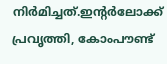നിർമിച്ചത്.ഇന്റര്‍ലോക്ക് പ്രവൃത്തി, കോംപൗണ്ട്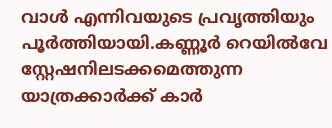വാൾ എന്നിവയുടെ പ്രവൃത്തിയും പൂര്‍ത്തിയായി.കണ്ണൂർ റെയിൽവേ സ്റ്റേഷനിലടക്കമെത്തുന്ന യാത്രക്കാർക്ക് കാർ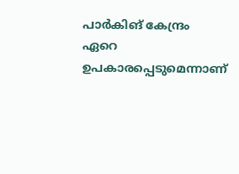പാർകിങ് കേന്ദ്രം ഏറെ ഉപകാരപ്പെടുമെന്നാണ്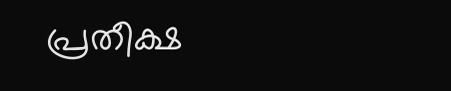പ്രതീക്ഷ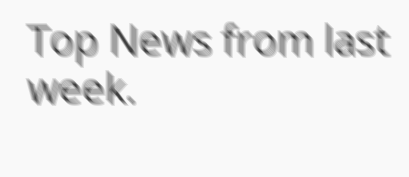Top News from last week.